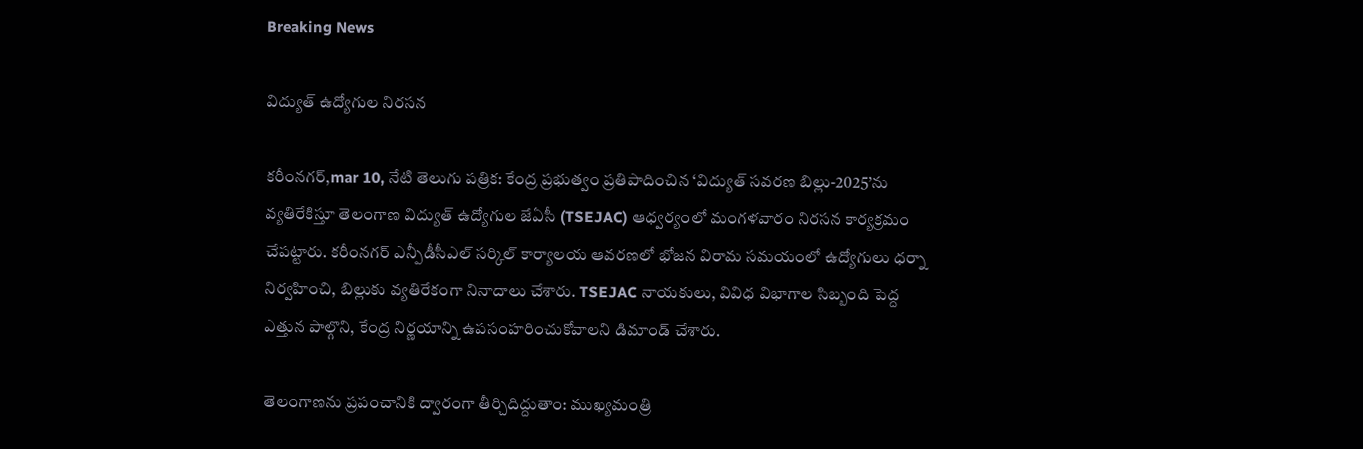Breaking News

విద్యుత్ ఉద్యోగుల నిరసన

కరీంనగర్,mar 10, నేటి తెలుగు పత్రిక: కేంద్ర ప్రభుత్వం ప్రతిపాదించిన ‘విద్యుత్ సవరణ బిల్లు-2025’ను వ్యతిరేకిస్తూ తెలంగాణ విద్యుత్ ఉద్యోగుల జేఏసీ (TSEJAC) ఆధ్వర్యంలో మంగళవారం నిరసన కార్యక్రమం చేపట్టారు. కరీంనగర్ ఎన్పీడీసీఎల్ సర్కిల్ కార్యాలయ ఆవరణలో భోజన విరామ సమయంలో ఉద్యోగులు ధర్నా నిర్వహించి, బిల్లుకు వ్యతిరేకంగా నినాదాలు చేశారు. TSEJAC నాయకులు, వివిధ విభాగాల సిబ్బంది పెద్ద ఎత్తున పాల్గొని, కేంద్ర నిర్ణయాన్ని ఉపసంహరించుకోవాలని డిమాండ్ చేశారు.

తెలంగాణను ప్రపంచానికి ద్వారంగా తీర్చిదిద్దుతాం: ముఖ్యమంత్రి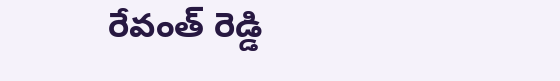రేవంత్ రెడ్డి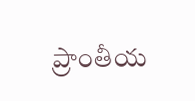ప్రాంతీయ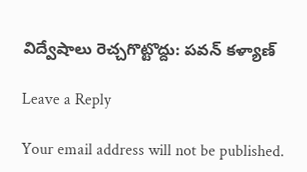విద్వేషాలు రెచ్చగొట్టొద్దు: పవన్ కళ్యాణ్

Leave a Reply

Your email address will not be published.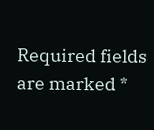Required fields are marked *